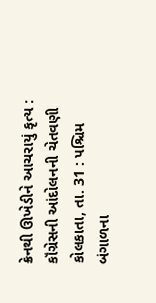ક્રેનથી ઊખેડીને આચરાયું કૃત્ય : કૉંગ્રેસની આંદોલનની ચેતવણી
કોલકાતા, તા. 31 : પશ્ચિમ બંગાળના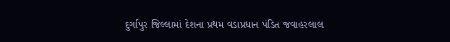દુર્ગાપુર જિલ્લામાં દેશના પ્રથમ વડાપ્રધાન પંડિત જવાહરલાલ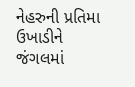નેહરુની પ્રતિમા ઉખાડીને જંગલમાં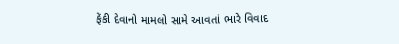ફેંકી દેવાનો મામલો સામે આવતાં ભારે વિવાદ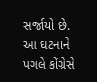સર્જાયો છે. આ ઘટનાને પગલે કોંગ્રેસે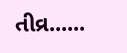તીવ્ર......